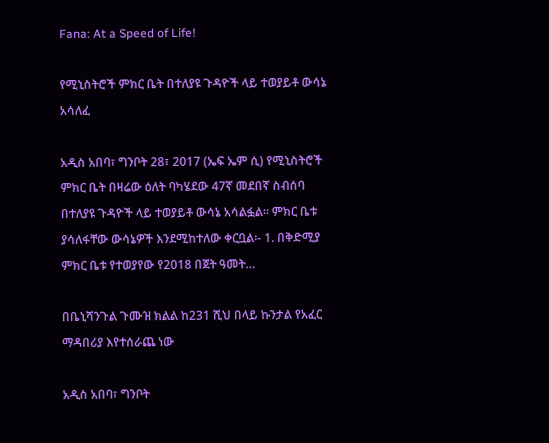Fana: At a Speed of Life!

የሚኒስትሮች ምክር ቤት በተለያዩ ጉዳዮች ላይ ተወያይቶ ውሳኔ አሳለፈ

አዲስ አበባ፣ ግንቦት 28፣ 2017 (ኤፍ ኤም ሲ) የሚኒስትሮች ምክር ቤት በዛሬው ዕለት ባካሄደው 47ኛ መደበኛ ስብሰባ በተለያዩ ጉዳዮች ላይ ተወያይቶ ውሳኔ አሳልፏል። ምክር ቤቱ ያሳለፋቸው ውሳኔዎች እንደሚከተለው ቀርቧል፡- 1. በቅድሚያ ምክር ቤቱ የተወያየው የ2018 በጀት ዓመት…

በቤኒሻንጉል ጉሙዝ ክልል ከ231 ሺህ በላይ ኩንታል የአፈር ማዳበሪያ እየተሰራጨ ነው

አዲስ አበባ፣ ግንቦት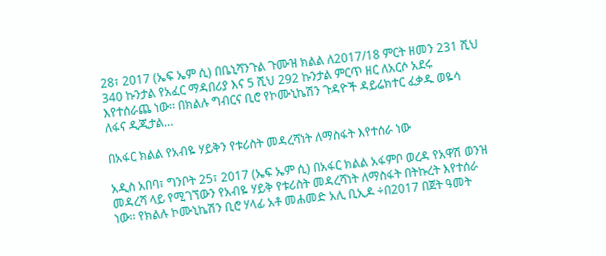28፣ 2017 (ኤፍ ኤም ሲ) በቤኒሻንጉል ጉሙዝ ክልል ለ2017/18 ምርት ዘመን 231 ሺህ 340 ኩንታል የአፈር ማዳበሪያ እና 5 ሺህ 292 ኩንታል ምርጥ ዘር ለአርሶ አደሩ እየተሰራጨ ነው፡፡ በክልሉ ግብርና ቢሮ የኮሙኒኬሽን ጉዳዮች ዳይሬክተር ፈቃዱ ወዬሳ ለፋና ዲጂታል…

በአፋር ክልል የአብዬ ሃይቅን የቱሪስት መዳረሻነት ለማስፋት እየተሰራ ነው

አዲስ አበባ፣ ግንቦት 25፣ 2017 (ኤፍ ኤም ሲ) በአፋር ክልል አፋምቦ ወረዳ የአዋሽ ወንዝ መዳረሻ ላይ የሚገኘውን የአብዬ ሃይቅ የቱሪስት መዳረሻነት ለማስፋት በትኩረት እየተሰራ ነው፡፡ የክልሉ ኮሙኒኬሽን ቢሮ ሃላፊ አቶ መሐመድ አሊ ቢኢዶ ÷በ2017 በጀት ዓመት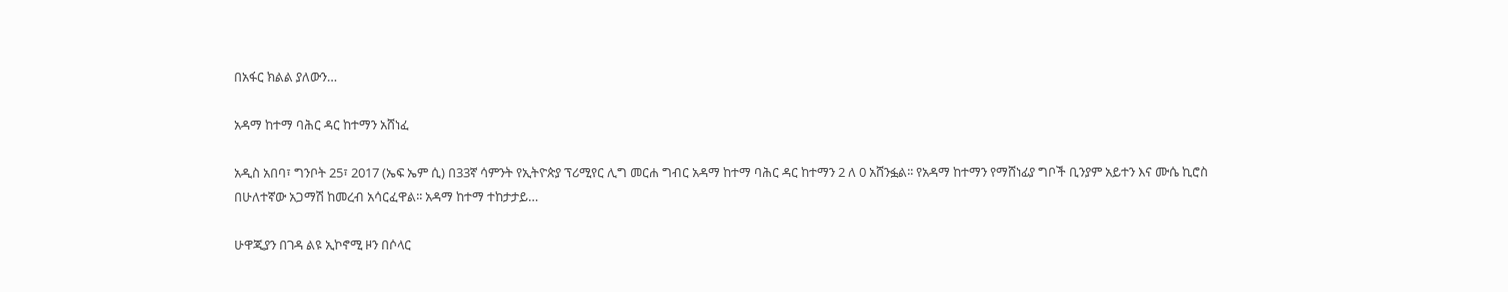በአፋር ክልል ያለውን…

አዳማ ከተማ ባሕር ዳር ከተማን አሸነፈ

አዲስ አበባ፣ ግንቦት 25፣ 2017 (ኤፍ ኤም ሲ) በ33ኛ ሳምንት የኢትዮጵያ ፕሪሚየር ሊግ መርሐ ግብር አዳማ ከተማ ባሕር ዳር ከተማን 2 ለ 0 አሸንፏል፡፡ የአዳማ ከተማን የማሸነፊያ ግቦች ቢንያም አይተን እና ሙሴ ኪሮስ በሁለተኛው አጋማሽ ከመረብ አሳርፈዋል፡፡ አዳማ ከተማ ተከታታይ…

ሁዋጂያን በገዳ ልዩ ኢኮኖሚ ዞን በሶላር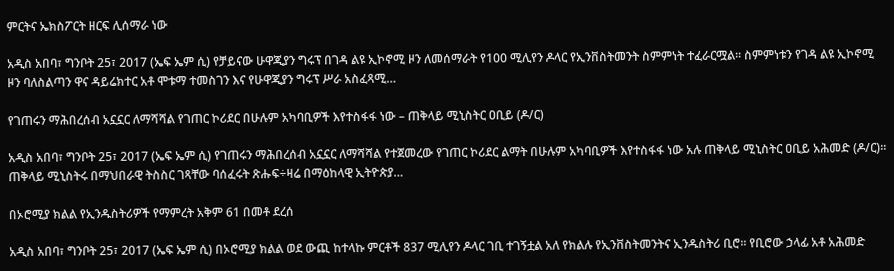ምርትና ኤክስፖርት ዘርፍ ሊሰማራ ነው

አዲስ አበባ፣ ግንቦት 25፣ 2017 (ኤፍ ኤም ሲ) የቻይናው ሁዋጂያን ግሩፕ በገዳ ልዩ ኢኮኖሚ ዞን ለመሰማራት የ100 ሚሊየን ዶላር የኢንቨስትመንት ስምምነት ተፈራርሟል፡፡ ስምምነቱን የገዳ ልዩ ኢኮኖሚ ዞን ባለስልጣን ዋና ዳይሬክተር አቶ ሞቱማ ተመስገን እና የሁዋጂያን ግሩፕ ሥራ አስፈጻሚ…

የገጠሩን ማሕበረሰብ አኗኗር ለማሻሻል የገጠር ኮሪደር በሁሉም አካባቢዎች እየተስፋፋ ነው – ጠቅላይ ሚኒስትር ዐቢይ (ዶ/ር)

አዲስ አበባ፣ ግንቦት 25፣ 2017 (ኤፍ ኤም ሲ) የገጠሩን ማሕበረሰብ አኗኗር ለማሻሻል የተጀመረው የገጠር ኮሪደር ልማት በሁሉም አካባቢዎች እየተስፋፋ ነው አሉ ጠቅላይ ሚኒስትር ዐቢይ አሕመድ (ዶ/ር)፡፡ ጠቅላይ ሚኒስትሩ በማህበራዊ ትስስር ገጻቸው ባሰፈሩት ጽሑፍ÷ዛሬ በማዕከላዊ ኢትዮጵያ…

በኦሮሚያ ክልል የኢንዱስትሪዎች የማምረት አቅም 61 በመቶ ደረሰ

አዲስ አበባ፣ ግንቦት 25፣ 2017 (ኤፍ ኤም ሲ) በኦሮሚያ ክልል ወደ ውጪ ከተላኩ ምርቶች 837 ሚሊየን ዶላር ገቢ ተገኝቷል አለ የክልሉ የኢንቨስትመንትና ኢንዱስትሪ ቢሮ፡፡ የቢሮው ኃላፊ አቶ አሕመድ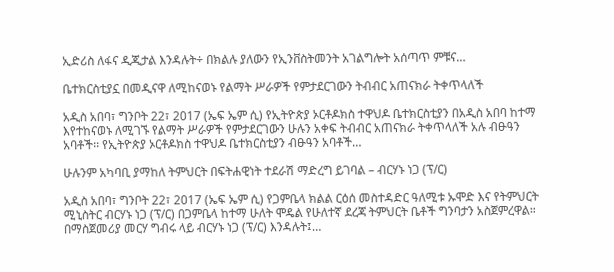ኢድሪስ ለፋና ዲጂታል እንዳሉት÷ በክልሉ ያለውን የኢንቨስትመንት አገልግሎት አሰጣጥ ምቹና…

ቤተክርስቲያኗ በመዲናዋ ለሚከናወኑ የልማት ሥራዎች የምታደርገውን ትብብር አጠናክራ ትቀጥላለች

አዲስ አበባ፣ ግንቦት 22፣ 2017 (ኤፍ ኤም ሲ) የኢትዮጵያ ኦርቶዶክስ ተዋህዶ ቤተክርስቲያን በአዲስ አበባ ከተማ እየተከናወኑ ለሚገኙ የልማት ሥራዎች የምታደርገውን ሁሉን አቀፍ ትብብር አጠናክራ ትቀጥላለች አሉ ብፁዓን አባቶች፡፡ የኢትዮጵያ ኦርቶዶክስ ተዋህዶ ቤተክርስቲያን ብፁዓን አባቶች…

ሁሉንም አካባቢ ያማከለ ትምህርት በፍትሐዊነት ተደራሽ ማድረግ ይገባል – ብርሃኑ ነጋ (ፕ/ር)

አዲስ አበባ፣ ግንቦት 22፣ 2017 (ኤፍ ኤም ሲ) የጋምቤላ ክልል ርዕሰ መስተዳድር ዓለሚቱ ኡሞድ እና የትምህርት ሚኒስትር ብርሃኑ ነጋ (ፕ/ር) በጋምቤላ ከተማ ሁለት ሞዴል የሁለተኛ ደረጃ ትምህርት ቤቶች ግንባታን አስጀምረዋል። በማስጀመሪያ መርሃ ግብሩ ላይ ብርሃኑ ነጋ (ፕ/ር) እንዳሉት፤…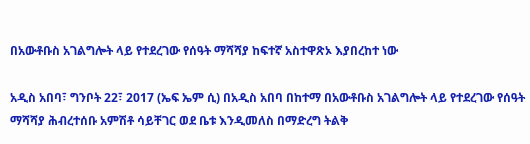በአውቶቡስ አገልግሎት ላይ የተደረገው የሰዓት ማሻሻያ ከፍተኛ አስተዋጽኦ እያበረከተ ነው

አዲስ አበባ፣ ግንቦት 22፣ 2017 (ኤፍ ኤም ሲ) በአዲስ አበባ በከተማ በአውቶቡስ አገልግሎት ላይ የተደረገው የሰዓት ማሻሻያ ሕብረተሰቡ አምሽቶ ሳይቸገር ወደ ቤቱ እንዲመለስ በማድረግ ትልቅ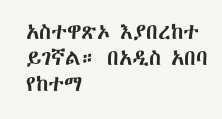አስተዋጽኦ እያበረከተ ይገኛል። በአዲስ አበባ የከተማ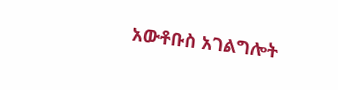አውቶቡስ አገልግሎት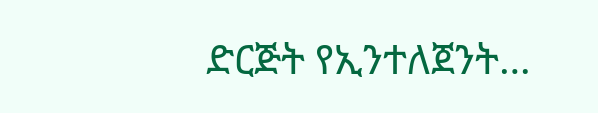ድርጅት የኢንተለጀንት…